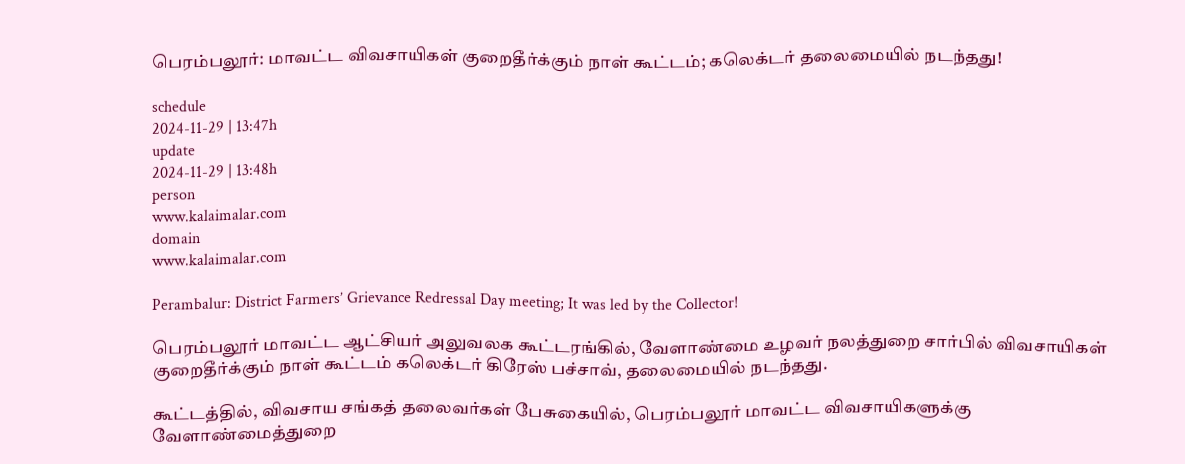பெரம்பலூர்: மாவட்ட விவசாயிகள் குறைதீர்க்கும் நாள் கூட்டம்; கலெக்டர் தலைமையில் நடந்தது!

schedule
2024-11-29 | 13:47h
update
2024-11-29 | 13:48h
person
www.kalaimalar.com
domain
www.kalaimalar.com

Perambalur: District Farmers’ Grievance Redressal Day meeting; It was led by the Collector!

பெரம்பலூர் மாவட்ட ஆட்சியர் அலுவலக கூட்டரங்கில், வேளாண்மை உழவர் நலத்துறை சார்பில் விவசாயிகள் குறைதீர்க்கும் நாள் கூட்டம் கலெக்டர் கிரேஸ் பச்சாவ், தலைமையில் நடந்தது.

கூட்டத்தில், விவசாய சங்கத் தலைவர்கள் பேசுகையில், பெரம்பலூர் மாவட்ட விவசாயிகளுக்கு வேளாண்மைத்துறை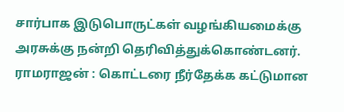சார்பாக இடுபொருட்கள் வழங்கியமைக்கு அரசுக்கு நன்றி தெரிவித்துக்கொண்டனர். ராமராஜன் : கொட்டரை நீர்தேக்க கட்டுமான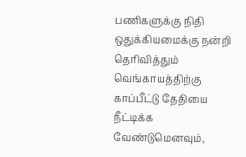பணிகளுக்கு நிதி ஒதுக்கியமைக்கு நன்றி தெரிவித்தும் வெங்காயத்திற்கு காப்பீட்டு தேதியை நீட்டிக்க வேண்டுமெனவும்,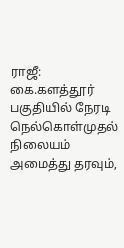ராஜீ: கை.களத்தூர் பகுதியில் நேரடி நெல்கொள்முதல் நிலையம் அமைத்து தரவும்,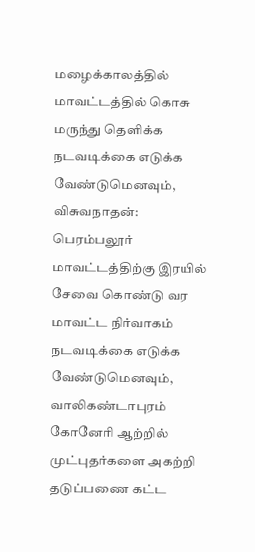மழைக்காலத்தில் மாவட்டத்தில் கொசு மருந்து தெளிக்க நடவடிக்கை எடுக்க வேண்டுமெனவும், விசுவநாதன்: பெரம்பலூர் மாவட்டத்திற்கு இரயில் சேவை கொண்டு வர மாவட்ட நிர்வாகம் நடவடிக்கை எடுக்க வேண்டுமெனவும், வாலிகண்டாபுரம் கோனேரி ஆற்றில் முட்புதர்களை அகற்றி தடுப்பணை கட்ட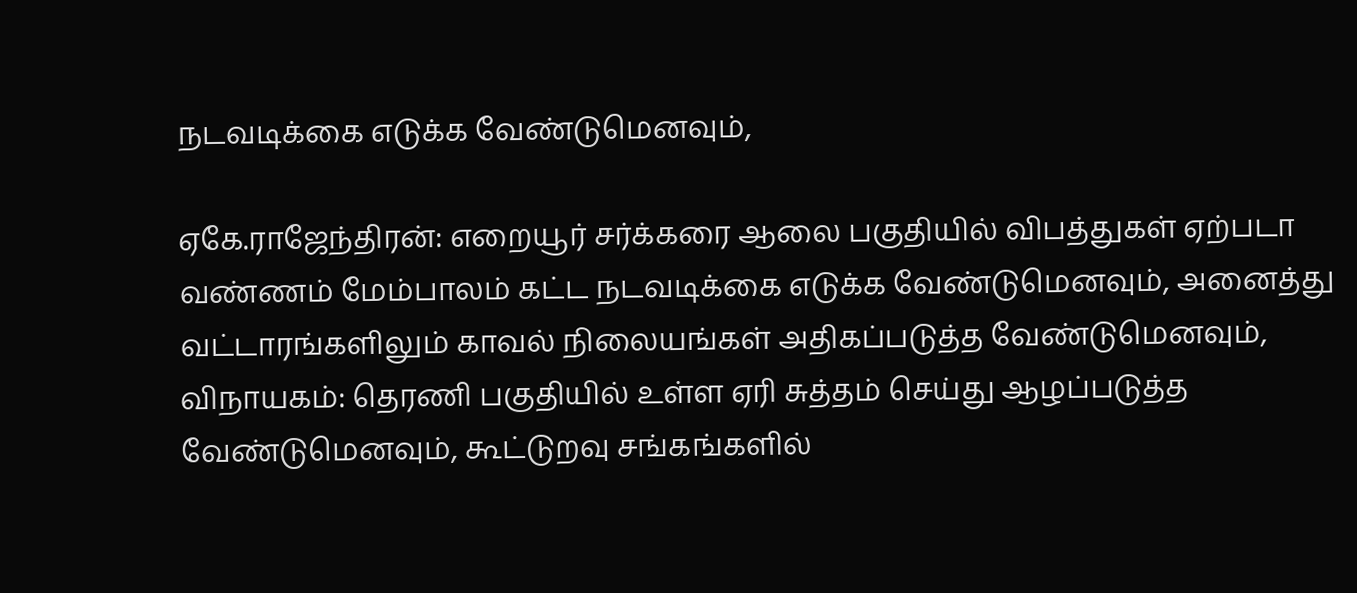நடவடிக்கை எடுக்க வேண்டுமெனவும்,

ஏகே.ராஜேந்திரன்: எறையூர் சர்க்கரை ஆலை பகுதியில் விபத்துகள் ஏற்படா வண்ணம் மேம்பாலம் கட்ட நடவடிக்கை எடுக்க வேண்டுமெனவும், அனைத்து வட்டாரங்களிலும் காவல் நிலையங்கள் அதிகப்படுத்த வேண்டுமெனவும்,
விநாயகம்: தெரணி பகுதியில் உள்ள ஏரி சுத்தம் செய்து ஆழப்படுத்த வேண்டுமெனவும், கூட்டுறவு சங்கங்களில்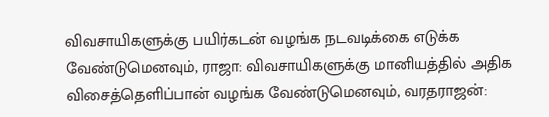விவசாயிகளுக்கு பயிர்கடன் வழங்க நடவடிக்கை எடுக்க வேண்டுமெனவும், ராஜா: விவசாயிகளுக்கு மானியத்தில் அதிக விசைத்தெளிப்பான் வழங்க வேண்டுமெனவும், வரதராஜன்: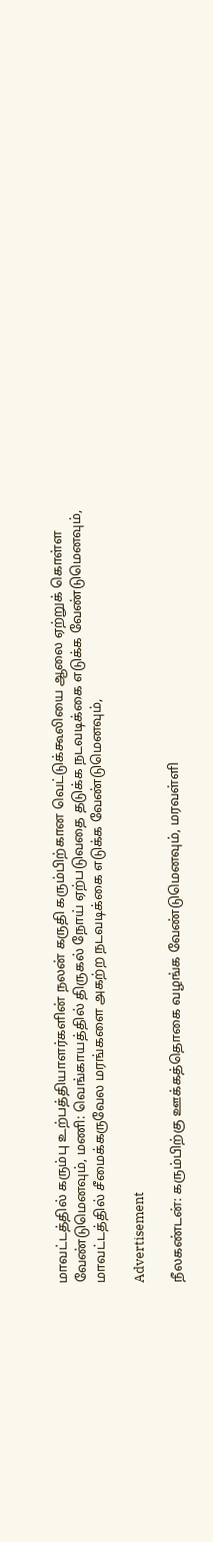மாவட்டத்தில் கரும்பு உற்பத்தியாளர்களின் நலன் கருதி கரும்பிற்கான வெட்டுக்கூலியை ஆலை ஏற்றுக் கொள்ள வேண்டுமெனவும், மணி: வெங்காயத்தில் திருகல் நோய் ஏற்படுவதை தடுக்க நடவடிக்கை எடுக்க வேண்டுமெனவும், மாவட்டத்தில் சீமைக்கருவேல மரங்களை அகற்ற நடவடிக்கை எடுக்க வேண்டுமெனவும்,

Advertisement

நீலகண்டன்: கரும்பிற்கு ஊக்கத்தொகை வழங்க வேண்டுமெனவும், மரவள்ளி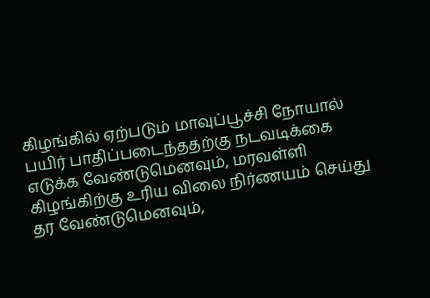கிழங்கில் ஏற்படும் மாவுப்பூச்சி நோயால் பயிர் பாதிப்படைந்ததற்கு நடவடிக்கை எடுக்க வேண்டுமெனவும், மரவள்ளி கிழங்கிற்கு உரிய விலை நிர்ணயம் செய்து தர வேண்டுமெனவும்,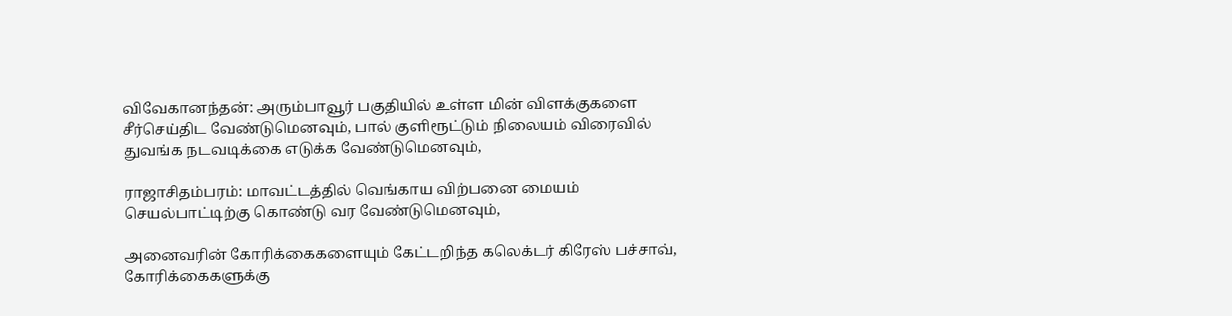விவேகானந்தன்: அரும்பாவூர் பகுதியில் உள்ள மின் விளக்குகளை சீர்செய்திட வேண்டுமெனவும், பால் குளிரூட்டும் நிலையம் விரைவில் துவங்க நடவடிக்கை எடுக்க வேண்டுமெனவும்,

ராஜாசிதம்பரம்: மாவட்டத்தில் வெங்காய விற்பனை மையம் செயல்பாட்டிற்கு கொண்டு வர வேண்டுமெனவும்,

அனைவரின் கோரிக்கைகளையும் கேட்டறிந்த கலெக்டர் கிரேஸ் பச்சாவ், கோரிக்கைகளுக்கு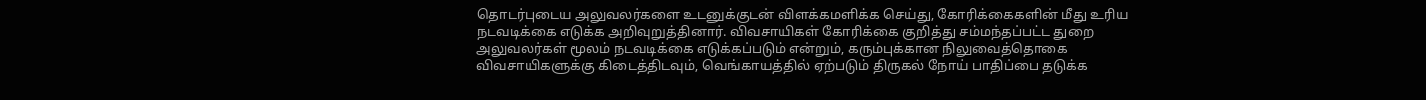தொடர்புடைய அலுவலர்களை உடனுக்குடன் விளக்கமளிக்க செய்து, கோரிக்கைகளின் மீது உரிய நடவடிக்கை எடுக்க அறிவுறுத்தினார். விவசாயிகள் கோரிக்கை குறித்து சம்மந்தப்பட்ட துறை அலுவலர்கள் மூலம் நடவடிக்கை எடுக்கப்படும் என்றும், கரும்புக்கான நிலுவைத்தொகை விவசாயிகளுக்கு கிடைத்திடவும், வெங்காயத்தில் ஏற்படும் திருகல் நோய் பாதிப்பை தடுக்க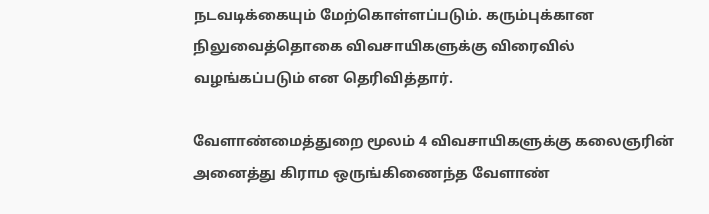நடவடிக்கையும் மேற்கொள்ளப்படும். கரும்புக்கான நிலுவைத்தொகை விவசாயிகளுக்கு விரைவில் வழங்கப்படும் என தெரிவித்தார்.

வேளாண்மைத்துறை மூலம் 4 விவசாயிகளுக்கு கலைஞரின் அனைத்து கிராம ஒருங்கிணைந்த வேளாண்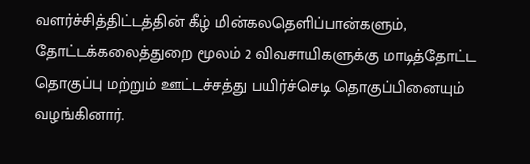வளர்ச்சித்திட்டத்தின் கீழ் மின்கலதெளிப்பான்களும், தோட்டக்கலைத்துறை மூலம் 2 விவசாயிகளுக்கு மாடித்தோட்ட தொகுப்பு மற்றும் ஊட்டச்சத்து பயிர்ச்செடி தொகுப்பினையும் வழங்கினார்.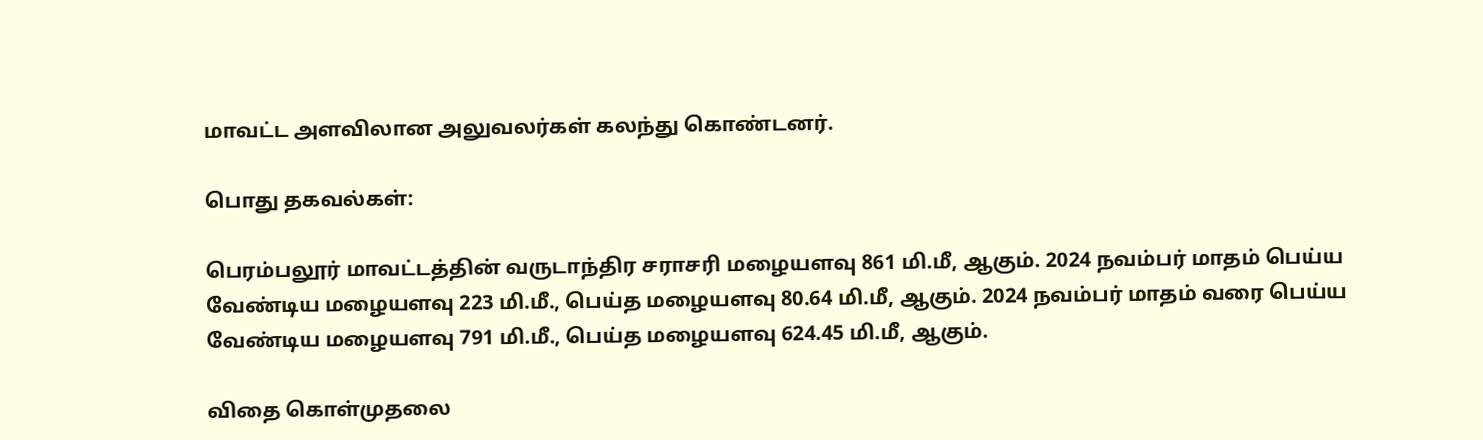மாவட்ட அளவிலான அலுவலர்கள் கலந்து கொண்டனர்.

பொது தகவல்கள்:

பெரம்பலூர் மாவட்டத்தின் வருடாந்திர சராசரி மழையளவு 861 மி.மீ, ஆகும். 2024 நவம்பர் மாதம் பெய்ய வேண்டிய மழையளவு 223 மி.மீ., பெய்த மழையளவு 80.64 மி.மீ, ஆகும். 2024 நவம்பர் மாதம் வரை பெய்ய வேண்டிய மழையளவு 791 மி.மீ., பெய்த மழையளவு 624.45 மி.மீ, ஆகும்.

விதை கொள்முதலை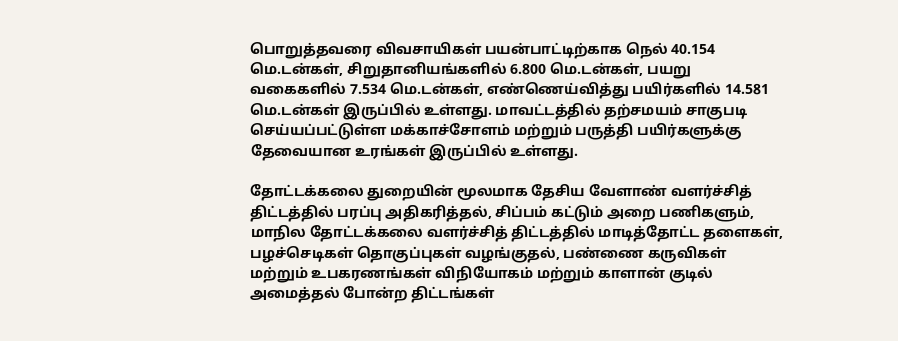பொறுத்தவரை விவசாயிகள் பயன்பாட்டிற்காக நெல் 40.154 மெ.டன்கள், சிறுதானியங்களில் 6.800 மெ.டன்கள், பயறு வகைகளில் 7.534 மெ.டன்கள், எண்ணெய்வித்து பயிர்களில் 14.581 மெ.டன்கள் இருப்பில் உள்ளது. மாவட்டத்தில் தற்சமயம் சாகுபடி செய்யப்பட்டுள்ள மக்காச்சோளம் மற்றும் பருத்தி பயிர்களுக்கு தேவையான உரங்கள் இருப்பில் உள்ளது.

தோட்டக்கலை துறையின் மூலமாக தேசிய வேளாண் வளர்ச்சித் திட்டத்தில் பரப்பு அதிகரித்தல், சிப்பம் கட்டும் அறை பணிகளும், மாநில தோட்டக்கலை வளர்ச்சித் திட்டத்தில் மாடித்தோட்ட தளைகள், பழச்செடிகள் தொகுப்புகள் வழங்குதல், பண்ணை கருவிகள் மற்றும் உபகரணங்கள் விநியோகம் மற்றும் காளான் குடில் அமைத்தல் போன்ற திட்டங்கள்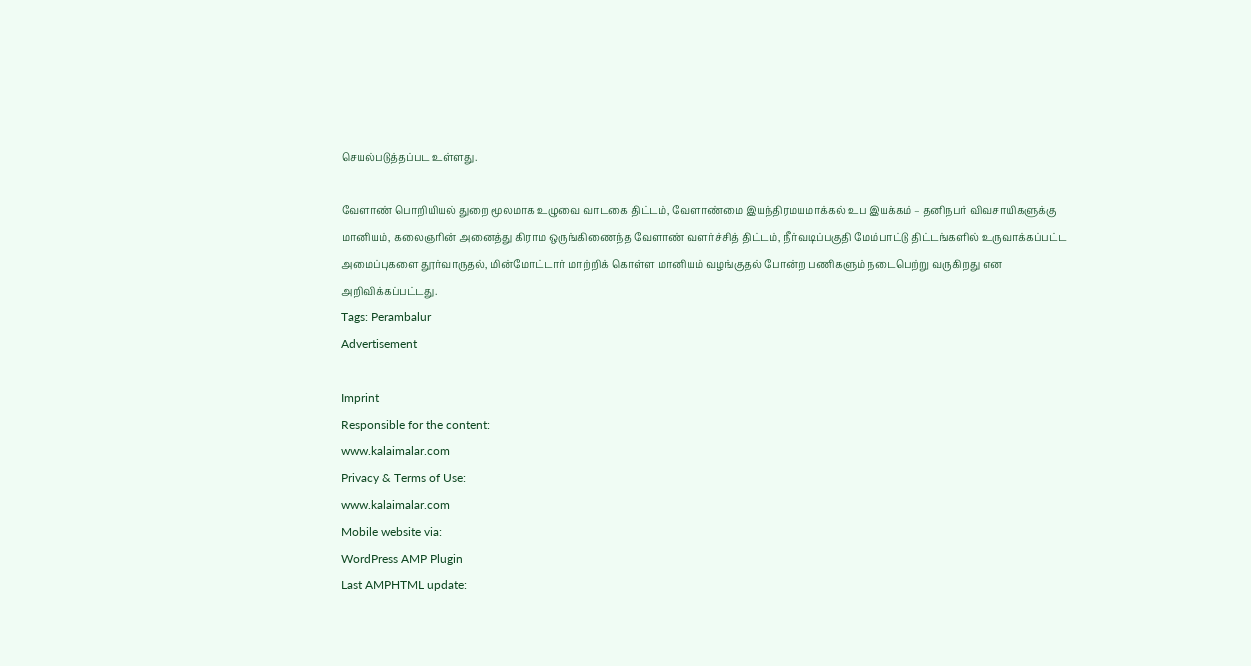செயல்படுத்தப்பட உள்ளது.

வேளாண் பொறியியல் துறை மூலமாக உழுவை வாடகை திட்டம், வேளாண்மை இயந்திரமயமாக்கல் உப இயக்கம் – தனிநபர் விவசாயிகளுக்கு மானியம், கலைஞரின் அனைத்து கிராம ஒருங்கிணைந்த வேளாண் வளர்ச்சித் திட்டம், நீர்வடிப்பகுதி மேம்பாட்டு திட்டங்களில் உருவாக்கப்பட்ட அமைப்புகளை தூர்வாருதல், மின்மோட்டார் மாற்றிக் கொள்ள மானியம் வழங்குதல் போன்ற பணிகளும் நடைபெற்று வருகிறது என அறிவிக்கப்பட்டது.
Tags: Perambalur
Advertisement

Imprint
Responsible for the content:
www.kalaimalar.com
Privacy & Terms of Use:
www.kalaimalar.com
Mobile website via:
WordPress AMP Plugin
Last AMPHTML update: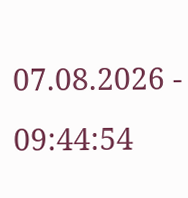07.08.2026 - 09:44:54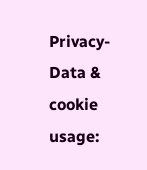Privacy-Data & cookie usage: